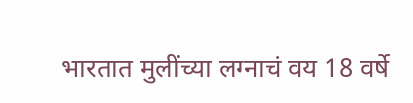भारतात मुलींच्या लग्नाचं वय 18 वर्षे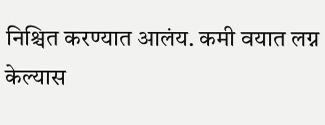निश्चित करण्यात आलंय. कमी वयात लग्न केल्यास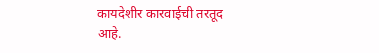कायदेशीर कारवाईची तरतूद आहे.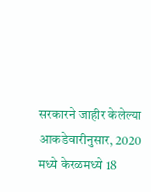सरकारने जाहीर केलेल्या आकडेवारीनुसार, 2020 मध्ये केरळमध्ये 18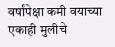वर्षांपेक्षा कमी वयाच्या एकाही मुलीचे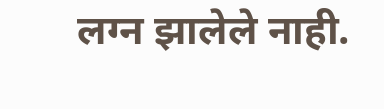लग्न झालेले नाही.